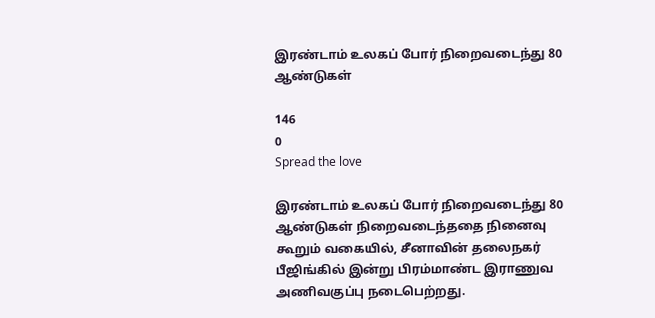இரண்டாம் உலகப் போர் நிறைவடைந்து 80 ஆண்டுகள்

146
0
Spread the love

இரண்டாம் உலகப் போர் நிறைவடைந்து 80 ஆண்டுகள் நிறைவடைந்ததை நினைவு கூறும் வகையில், சீனாவின் தலைநகர் பீஜிங்கில் இன்று பிரம்மாண்ட இராணுவ அணிவகுப்பு நடைபெற்றது.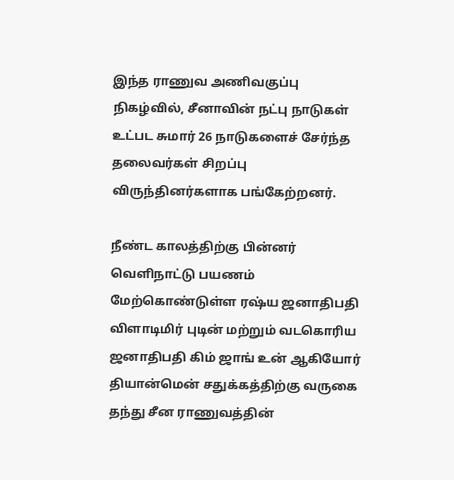இந்த ராணுவ அணிவகுப்பு நிகழ்வில், சீனாவின் நட்பு நாடுகள் உட்பட சுமார் 26 நாடுகளைச் சேர்ந்த தலைவர்கள் சிறப்பு விருந்தினர்களாக பங்கேற்றனர்.

நீண்ட காலத்திற்கு பின்னர் வெளிநாட்டு பயணம் மேற்கொண்டுள்ள ரஷ்ய ஜனாதிபதி விளாடிமிர் புடின் மற்றும் வடகொரிய ஜனாதிபதி கிம் ஜாங் உன் ஆகியோர் தியான்மென் சதுக்கத்திற்கு வருகை தந்து சீன ராணுவத்தின்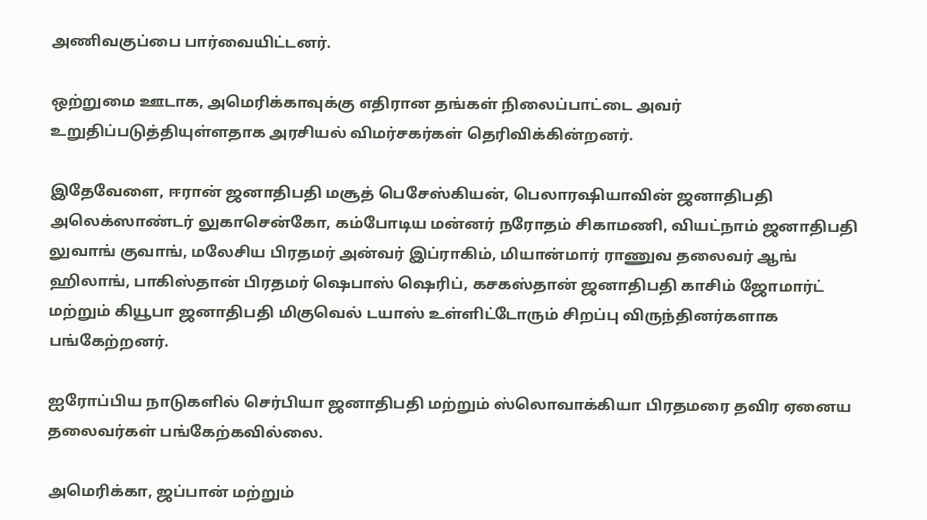அணிவகுப்பை பார்வையிட்டனர்.

ஒற்றுமை ஊடாக, அமெரிக்காவுக்கு எதிரான தங்கள் நிலைப்பாட்டை அவர் உறுதிப்படுத்தியுள்ளதாக அரசியல் விமர்சகர்கள் தெரிவிக்கின்றனர்.

இதேவேளை, ஈரான் ஜனாதிபதி மசூத் பெசேஸ்கியன், பெலாரஷியாவின் ஜனாதிபதி அலெக்ஸாண்டர் லுகாசென்கோ, கம்போடிய மன்னர் நரோதம் சிகாமணி, வியட்நாம் ஜனாதிபதி லுவாங் குவாங், மலேசிய பிரதமர் அன்வர் இப்ராகிம், மியான்மார் ராணுவ தலைவர் ஆங் ஹிலாங், பாகிஸ்தான் பிரதமர் ஷெபாஸ் ஷெரிப், கசகஸ்தான் ஜனாதிபதி காசிம் ஜோமார்ட் மற்றும் கியூபா ஜனாதிபதி மிகுவெல் டயாஸ் உள்ளிட்டோரும் சிறப்பு விருந்தினர்களாக பங்கேற்றனர்.

ஐரோப்பிய நாடுகளில் செர்பியா ஜனாதிபதி மற்றும் ஸ்லொவாக்கியா பிரதமரை தவிர ஏனைய தலைவர்கள் பங்கேற்கவில்லை.

அமெரிக்கா, ஜப்பான் மற்றும்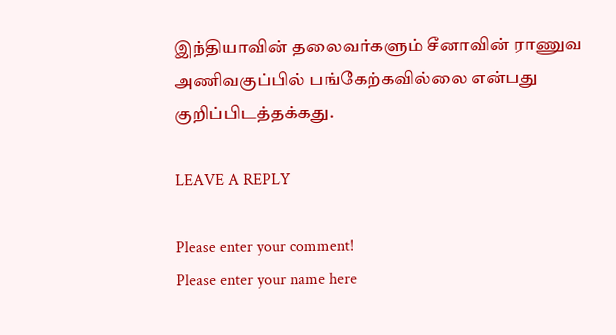இந்தியாவின் தலைவர்களும் சீனாவின் ராணுவ அணிவகுப்பில் பங்கேற்கவில்லை என்பது குறிப்பிடத்தக்கது.

LEAVE A REPLY

Please enter your comment!
Please enter your name here